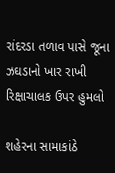રાંદરડા તળાવ પાસે જૂના ઝઘડાનો ખાર રાખી રિક્ષાચાલક ઉપર હુમલો

શહેરના સામાકાંઠે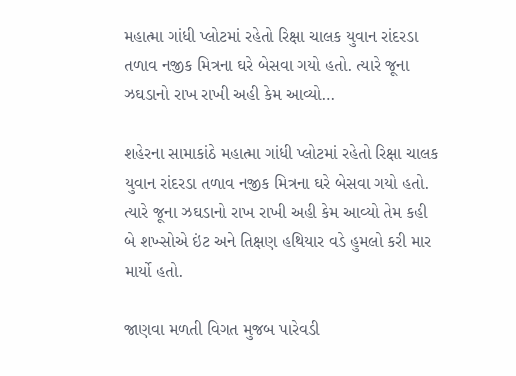મહાત્મા ગાંધી પ્લોટમાં રહેતો રિક્ષા ચાલક યુવાન રાંદરડા તળાવ નજીક મિત્રના ઘરે બેસવા ગયો હતો. ત્યારે જૂના ઝઘડાનો રાખ રાખી અહી કેમ આવ્યો…

શહેરના સામાકાંઠે મહાત્મા ગાંધી પ્લોટમાં રહેતો રિક્ષા ચાલક યુવાન રાંદરડા તળાવ નજીક મિત્રના ઘરે બેસવા ગયો હતો. ત્યારે જૂના ઝઘડાનો રાખ રાખી અહી કેમ આવ્યો તેમ કહી બે શખ્સોએ ઇંટ અને તિક્ષણ હથિયાર વડે હુમલો કરી માર માર્યો હતો.

જાણવા મળતી વિગત મુજબ પારેવડી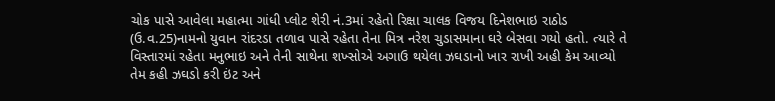ચોક પાસે આવેલા મહાત્મા ગાંધી પ્લોટ શેરી નં.3માં રહેતો રિક્ષા ચાલક વિજય દિનેશભાઇ રાઠોડ (ઉ.વ.25)નામનો યુવાન રાંદરડા તળાવ પાસે રહેતા તેના મિત્ર નરેશ ચુડાસમાના ઘરે બેસવા ગયો હતો. ત્યારે તે વિસ્તારમાં રહેતા મનુભાઇ અને તેની સાથેના શખ્સોએ અગાઉ થયેલા ઝઘડાનો ખાર રાખી અહી કેમ આવ્યો તેમ કહી ઝઘડો કરી ઇંટ અને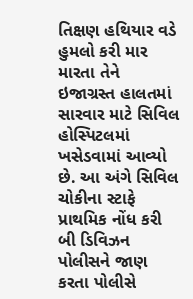તિક્ષણ હથિયાર વડે હુમલો કરી માર મારતા તેને ઇજાગ્રસ્ત હાલતમાં સારવાર માટે સિવિલ હોસ્પિટલમાં ખસેડવામાં આવ્યો છે. આ અંગે સિવિલ ચોકીના સ્ટાફે પ્રાથમિક નોંધ કરી બી ડિવિઝન પોલીસને જાણ કરતા પોલીસે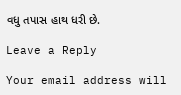વધુ તપાસ હાથ ધરી છે.

Leave a Reply

Your email address will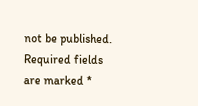not be published. Required fields are marked *